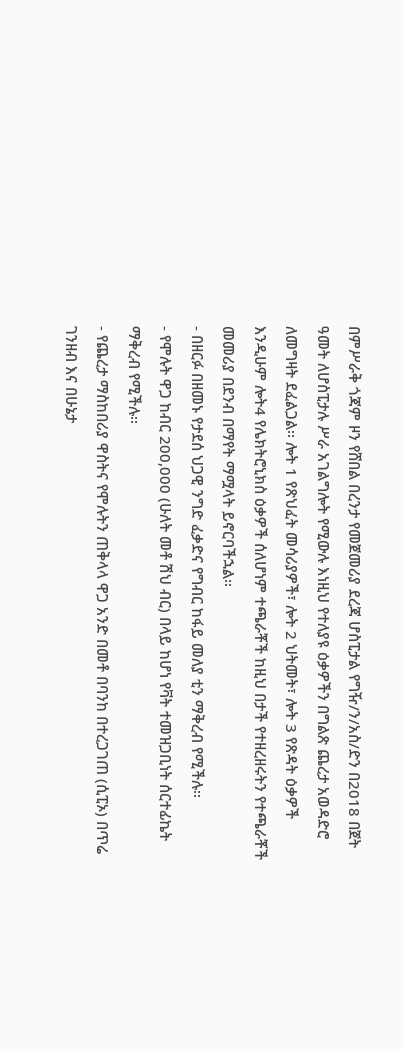በምሥራቅ ጎጃም ዞን የሸበል በረንታ የመጀመሪያ ደረጃ ሆስፒታል የግዥ/ን/አስ/ድን በ2018 በጀት ዓመት ለሆስፒታሉ ሥራ አገልግሎት የሚውሉ እነዚህ የተለያዩ ዕቃዎችን በግልጽ ጨረታ አወዳድሮ ለመግዛት ደፈልጋል፡፡ ሎት 1 የጽህፈት መሳሪያዎች፣ ሎት 2 ህትመት፣ ሎት 3 የጽዳት ዕቃዎች እንዲሁም ሎት4 የሌክትሮኒክስ ዕቃዎች ሰለሆነም ተጫራቾች ከዚህ በታች የተዘረዘሩትን የተጫራቾች መመሪያ በደንብ በማየት ማሟላት ይኖርባችኋል፡፡
- በዘርፉ በዘመኑ የታደሰ ህጋዊ ንግድ ፈቃድና የግብር ከፋይ መለያ ቲን ማቅረብ የሚችሉ፡፡
- የሞሉት ዋጋ ከብር 200,000 (ሁለት መቶ ሽህ ብር) በላይ ከሆነ የቫት ተመዝጋቢነት ሰርተፊኬት ማቅረብ የሚችሉ፡፡
- የጨረታ ማስከበሪያ ዋስትና የሞሉትን ጠቅላላ ዋጋ አንድ በመቶ በባንከ በተረጋገጠ (ሲፒኦ) በጥሬ ገንዘብ እና በሁኔታ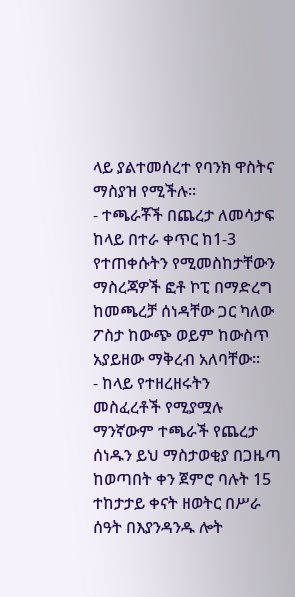ላይ ያልተመሰረተ የባንክ ዋስትና ማስያዝ የሚችሉ፡፡
- ተጫራቾች በጨረታ ለመሳታፍ ከላይ በተራ ቀጥር ከ1-3 የተጠቀሱትን የሚመስከታቸውን ማስረጃዎች ፎቶ ኮፒ በማድረግ ከመጫረቻ ሰነዳቸው ጋር ካለው ፖስታ ከውጭ ወይም ከውስጥ አያይዘው ማቅረብ አለባቸው፡፡
- ከላይ የተዘረዘሩትን መስፈረቶች የሚያሟሉ ማንኛውም ተጫራች የጨረታ ሰነዱን ይህ ማስታወቂያ በጋዜጣ ከወጣበት ቀን ጀምሮ ባሉት 15 ተከታታይ ቀናት ዘወትር በሥራ ሰዓት በእያንዳንዱ ሎት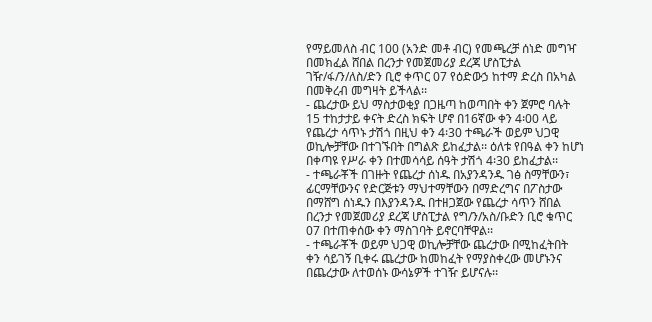የማይመለስ ብር 100 (አንድ መቶ ብር) የመጫረቻ ሰነድ መግዣ በመክፈል ሸበል በረንታ የመጀመሪያ ደረጃ ሆስፒታል ገዥ/ፋ/ን/ለስ/ድን ቢሮ ቀጥር 07 የዕድውኃ ከተማ ድረስ በአካል በመቅረብ መግዛት ይችላል፡፡
- ጨረታው ይህ ማስታወቂያ በጋዜጣ ከወጣበት ቀን ጀምሮ ባሉት 15 ተከታታይ ቀናት ድረስ ክፍት ሆኖ በ16ኛው ቀን 4፡00 ላይ የጨረታ ሳጥኑ ታሽጎ በዚህ ቀን 4፡30 ተጫራች ወይም ህጋዊ ወኪሎቻቸው በተገኙበት በግልጽ ይከፈታል፡፡ ዕለቱ የበዓል ቀን ከሆነ በቀጣዩ የሥራ ቀን በተመሳሳይ ሰዓት ታሽጎ 4፡30 ይከፈታል፡፡
- ተጫራቾች በገዙት የጨረታ ሰነዱ በአያንዳንዱ ገፅ ስማቸውን፣ ፊርማቸውንና የድርጅቱን ማህተማቸውን በማድረግና በፖስታው በማሸግ ሰነዱን በእያንዳንዱ በተዘጋጀው የጨረታ ሳጥን ሸበል በረንታ የመጀመሪያ ደረጃ ሆስፒታል የግ/ን/አስ/ቡድን ቢሮ ቁጥር 07 በተጠቀሰው ቀን ማስገባት ይኖርባቸዋል፡፡
- ተጫራቾች ወይም ህጋዊ ወኪሎቻቸው ጨረታው በሚከፈትበት ቀን ሳይገኝ ቢቀሩ ጨረታው ከመከፈት የማያስቀረው መሆኑንና በጨረታው ለተወሰኑ ውሳኔዎች ተገዥ ይሆናሉ፡፡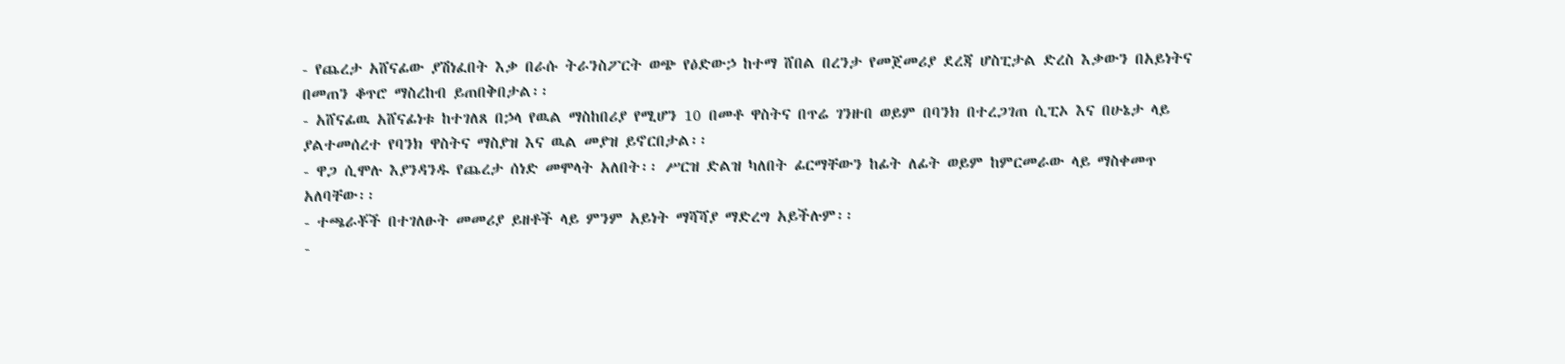- የጨረታ አሸናፊው ያሽነፈበት እቃ በራሱ ትራንስፖርት ወጭ የዕድውኃ ከተማ ሸበል በረንታ የመጀመሪያ ደረጃ ሆስፒታል ድረስ እቃውን በአይነትና በመጠን ቆጥሮ ማስረከብ ይጠበቅበታል፡፡
- አሸናፊዉ አሸናፊነቱ ከተገለጸ በኃላ የዉል ማስከበሪያ የሚሆን 10 በመቶ ዋስትና በጥሬ ገንዙበ ወይም በባንክ በተረጋገጠ ሲፒኦ እና በሁኔታ ላይ ያልተመሰረተ የባንክ ዋስትና ማስያዝ እና ዉል መያዝ ይኖርበታል፡፡
- ዋጋ ሲሞሉ እያንዳንዱ የጨረታ ሰነድ መሞላት አለበት፡፡ ሥርዝ ድልዝ ካለበት ፊርማቸውን ከፊት ለፊት ወይም ከምርመራው ላይ ማስቀመጥ አለባቸው፡፡
- ተጫራቾች በተገለፁት መመሪያ ይዘቶች ላይ ምንም አይነት ማሻሻያ ማድረግ አይችሉም፡፡
-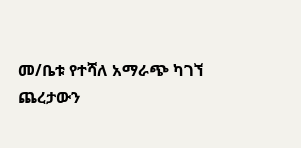መ/ቤቱ የተሻለ አማራጭ ካገኘ ጨረታውን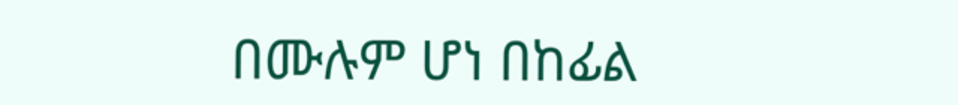በሙሉም ሆነ በከፊል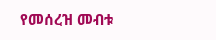የመሰረዝ መብቱ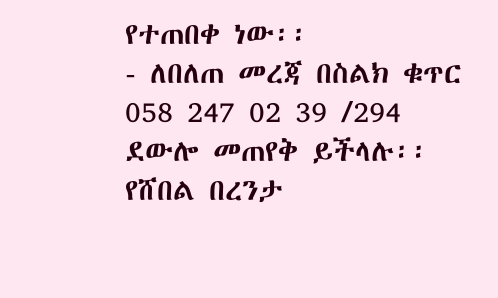የተጠበቀ ነው፡፡
- ለበለጠ መረጃ በስልክ ቁጥር 058 247 02 39 /294 ደውሎ መጠየቅ ይችላሉ፡፡
የሸበል በረንታ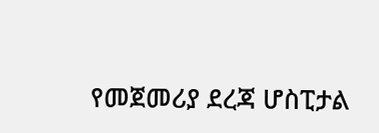የመጀመሪያ ደረጃ ሆስፒታል